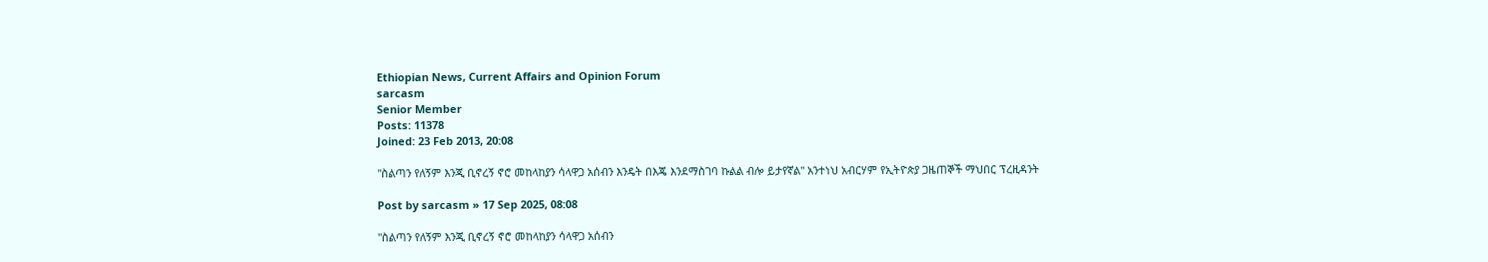Ethiopian News, Current Affairs and Opinion Forum
sarcasm
Senior Member
Posts: 11378
Joined: 23 Feb 2013, 20:08

"ስልጣን የለኝም እንጂ ቢኖረኝ ኖሮ መከላከያን ሳላዋጋ አሰብን እንዴት በእጄ እንደማስገባ ኩልል ብሎ ይታየኛል" አንተነህ አብርሃም የኢትዮጵያ ጋዜጠኞች ማህበር ፕረዚዳንት

Post by sarcasm » 17 Sep 2025, 08:08

"ስልጣን የለኝም እንጂ ቢኖረኝ ኖሮ መከላከያን ሳላዋጋ አሰብን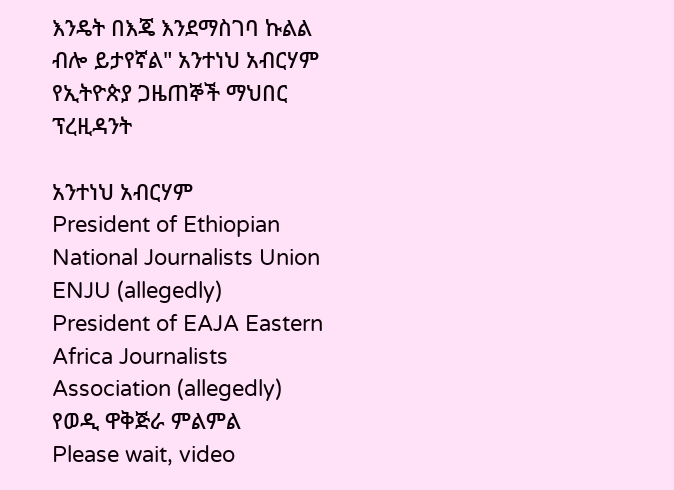እንዴት በእጄ እንደማስገባ ኩልል ብሎ ይታየኛል" አንተነህ አብርሃም የኢትዮጵያ ጋዜጠኞች ማህበር ፕረዚዳንት

አንተነህ አብርሃም
President of Ethiopian National Journalists Union ENJU (allegedly)
President of EAJA Eastern Africa Journalists Association (allegedly)
የወዲ ዋቅጅራ ምልምል
Please wait, video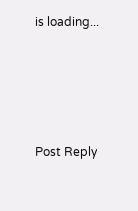is loading...






Post Reply